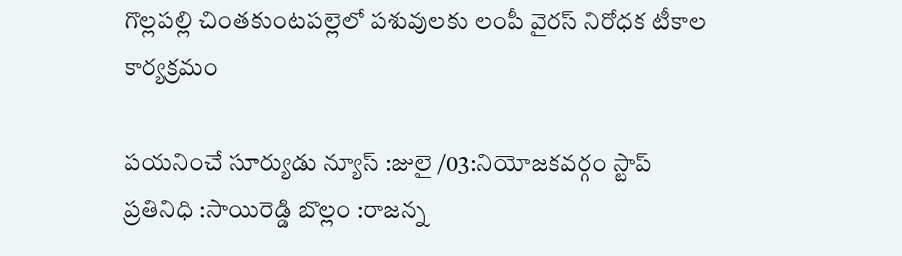గొల్లపల్లి చింతకుంటపల్లెలో పశువులకు లంపీ వైరస్ నిరోధక టీకాల కార్యక్రమం

పయనించే సూర్యుడు న్యూస్ :జులై /03:నియోజకవర్గం స్టాప్ ప్రతినిధి :సాయిరెడ్డి బొల్లం :రాజన్న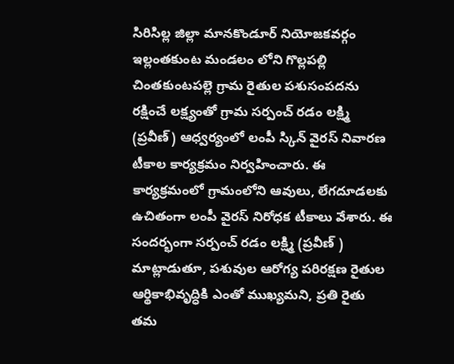సిరిసిల్ల జిల్లా మానకొండూర్ నియోజకవర్గం ఇల్లంతకుంట మండలం లోని గొల్లపల్లి చింతకుంటపల్లె గ్రామ రైతుల పశుసంపదను రక్షించే లక్ష్యంతో గ్రామ సర్పంచ్ రడం లక్ష్మి (ప్రవీణ్) ఆధ్వర్యంలో లంపీ స్కిన్ వైరస్ నివారణ టీకాల కార్యక్రమం నిర్వహించారు. ఈ కార్యక్రమంలో గ్రామంలోని ఆవులు, లేగదూడలకు ఉచితంగా లంపీ వైరస్ నిరోధక టీకాలు వేశారు. ఈ సందర్భంగా సర్పంచ్ రడం లక్ష్మి (ప్రవీణ్ ) మాట్లాడుతూ, పశువుల ఆరోగ్య పరిరక్షణ రైతుల ఆర్థికాభివృద్ధికి ఎంతో ముఖ్యమని, ప్రతి రైతు తమ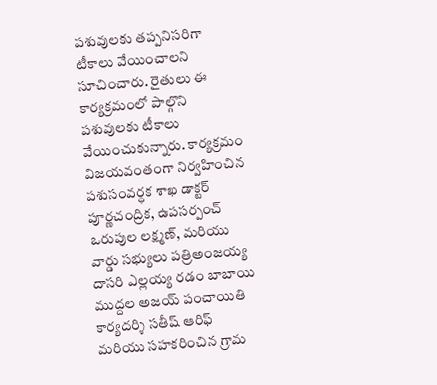పశువులకు తప్పనిసరిగా టీకాలు వేయించాలని సూచించారు. రైతులు ఈ కార్యక్రమంలో పాల్గొని పశువులకు టీకాలు వేయించుకున్నారు. కార్యక్రమం విజయవంతంగా నిర్వహించిన పశుసంవర్ధక శాఖ డాక్టర్ పూర్ణచంద్రిక, ఉపసర్పంచ్ ఒరుపుల లక్ష్మణ్, మరియు వార్డు సభ్యులు పత్రిఅంజయ్య దాసరి ఎల్లయ్య రడం బాబాయి ముద్దల అజయ్ పంచాయితి కార్యదర్శి సతీష్ ఆరిఫ్ మరియు సహకరించిన గ్రామ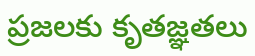ప్రజలకు కృతజ్ఞతలు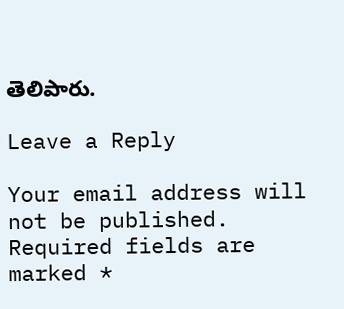తెలిపారు.

Leave a Reply

Your email address will not be published. Required fields are marked *